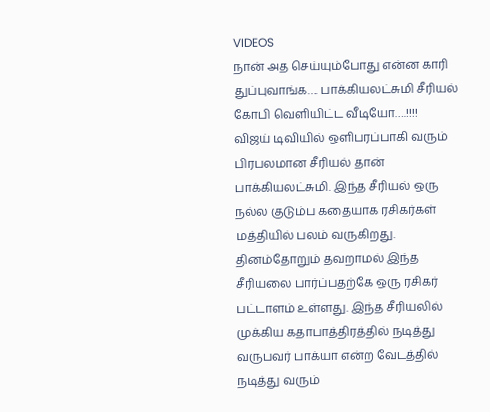VIDEOS
நான் அத செய்யும்போது என்ன காரி துப்புவாங்க…. பாக்கியலட்சுமி சீரியல் கோபி வெளியிட்ட வீடியோ….!!!!
விஜய் டிவியில் ஒளிபரப்பாகி வரும் பிரபலமான சீரியல் தான் பாக்கியலட்சுமி. இந்த சீரியல் ஒரு நல்ல குடும்ப கதையாக ரசிகர்கள் மத்தியில் பலம் வருகிறது. தினம்தோறும் தவறாமல் இந்த சீரியலை பார்ப்பதற்கே ஒரு ரசிகர் பட்டாளம் உள்ளது. இந்த சீரியலில் முக்கிய கதாபாத்திரத்தில் நடித்து வருபவர் பாக்யா என்ற வேடத்தில் நடித்து வரும்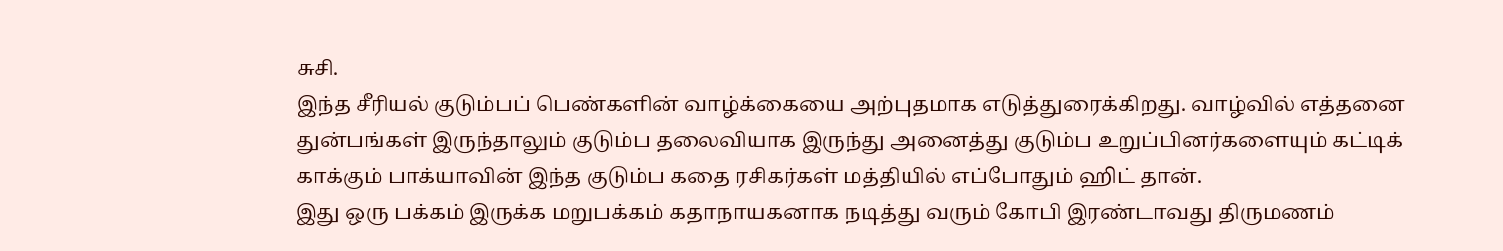சுசி.
இந்த சீரியல் குடும்பப் பெண்களின் வாழ்க்கையை அற்புதமாக எடுத்துரைக்கிறது. வாழ்வில் எத்தனை துன்பங்கள் இருந்தாலும் குடும்ப தலைவியாக இருந்து அனைத்து குடும்ப உறுப்பினர்களையும் கட்டிக் காக்கும் பாக்யாவின் இந்த குடும்ப கதை ரசிகர்கள் மத்தியில் எப்போதும் ஹிட் தான்.
இது ஒரு பக்கம் இருக்க மறுபக்கம் கதாநாயகனாக நடித்து வரும் கோபி இரண்டாவது திருமணம்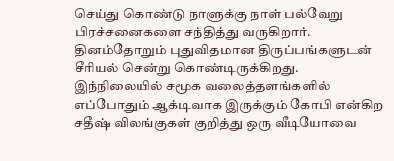செய்து கொண்டு நாளுக்கு நாள் பல்வேறு பிரச்சனைகளை சந்தித்து வருகிறார். தினம்தோறும் புதுவிதமான திருப்பங்களுடன் சீரியல் சென்று கொண்டிருக்கிறது.
இந்நிலையில் சமூக வலைத்தளங்களில் எப்போதும் ஆக்டிவாக இருக்கும் கோபி என்கிற சதீஷ் விலங்குகள் குறித்து ஒரு வீடியோவை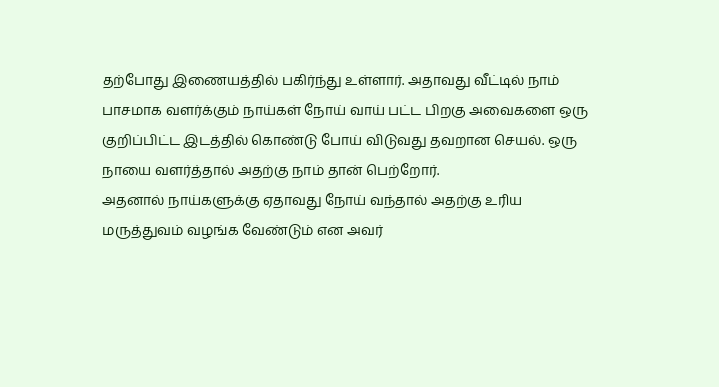தற்போது இணையத்தில் பகிர்ந்து உள்ளார். அதாவது வீட்டில் நாம் பாசமாக வளர்க்கும் நாய்கள் நோய் வாய் பட்ட பிறகு அவைகளை ஒரு குறிப்பிட்ட இடத்தில் கொண்டு போய் விடுவது தவறான செயல். ஒரு நாயை வளர்த்தால் அதற்கு நாம் தான் பெற்றோர்.
அதனால் நாய்களுக்கு ஏதாவது நோய் வந்தால் அதற்கு உரிய மருத்துவம் வழங்க வேண்டும் என அவர்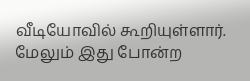வீடியோவில் கூறியுள்ளார். மேலும் இது போன்ற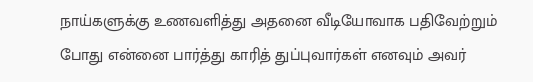நாய்களுக்கு உணவளித்து அதனை வீடியோவாக பதிவேற்றும் போது என்னை பார்த்து காரித் துப்புவார்கள் எனவும் அவர்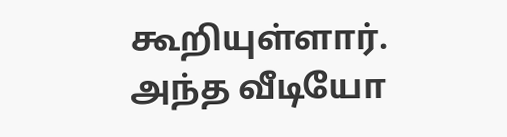கூறியுள்ளார். அந்த வீடியோ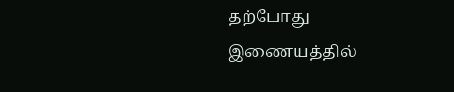தற்போது இணையத்தில்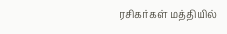ரசிகர்கள் மத்தியில்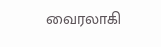வைரலாகி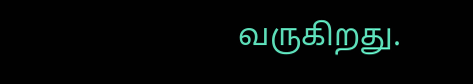வருகிறது.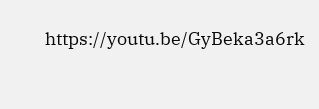https://youtu.be/GyBeka3a6rk